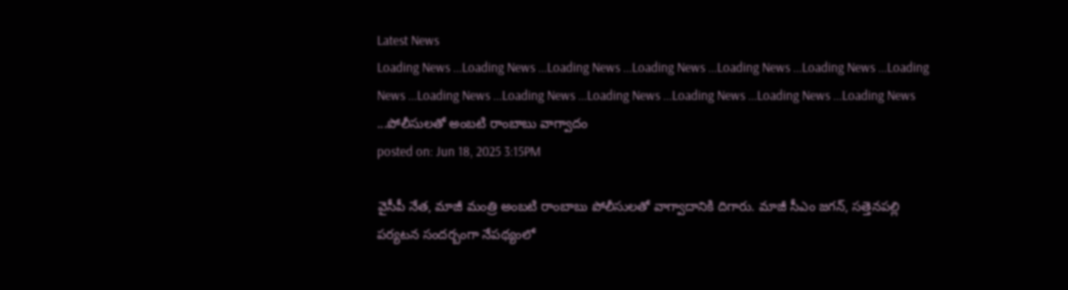Latest News
Loading News ...Loading News ...Loading News ...Loading News ...Loading News ...Loading News ...Loading News ...Loading News ...Loading News ...Loading News ...Loading News ...Loading News ...Loading News ...పోలీసులతో అంబటి రాంబాబు వాగ్వాదం
posted on: Jun 18, 2025 3:15PM

వైసీపీ నేత, మాజీ మంత్రి అంబటి రాంబాబు పోలీసులతో వాగ్వాదానికి దిగారు. మాజీ సీఎం జగన్, సత్తెనపల్లి పర్యటన సందర్బంగా నేపథ్యంలో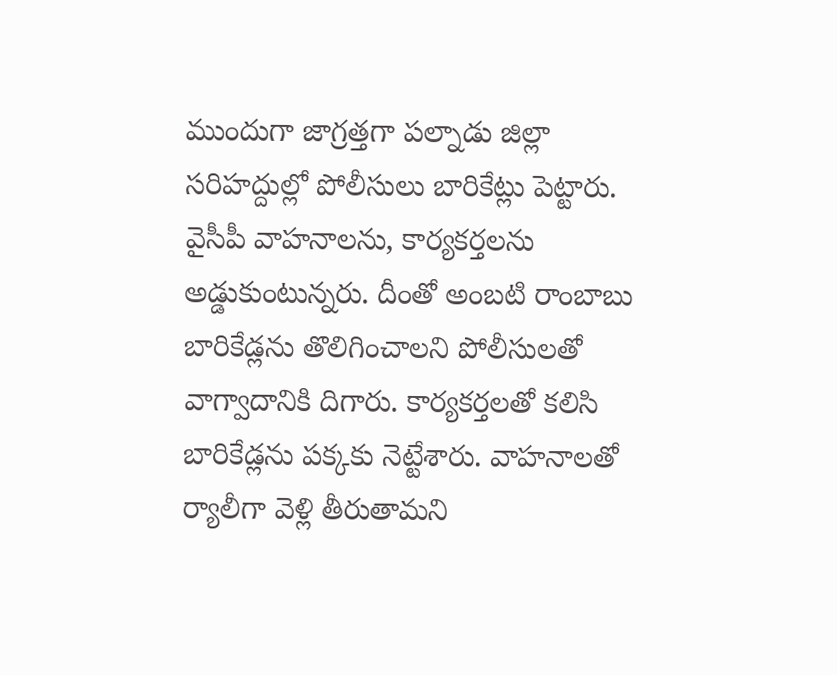ముందుగా జాగ్రత్తగా పల్నాడు జిల్లా సరిహద్దుల్లో పోలీసులు బారికేట్లు పెట్టారు. వైసీపీ వాహనాలను, కార్యకర్తలను అడ్డుకుంటున్నరు. దీంతో అంబటి రాంబాబు బారికేడ్లను తొలిగించాలని పోలీసులతో వాగ్వాదానికి దిగారు. కార్యకర్తలతో కలిసి బారికేడ్లను పక్కకు నెట్టేశారు. వాహనాలతో ర్యాలీగా వెళ్లి తీరుతామని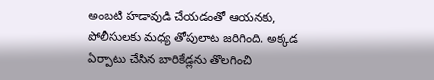అంబటి హడావుడి చేయడంతో ఆయనకు, పోలీసులకు మధ్య తోపులాట జరిగింది. అక్కడ ఏర్పాటు చేసిన బారికేడ్లను తొలగించి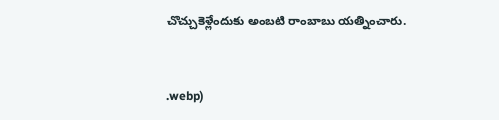చొచ్చుకెళ్లేందుకు అంబటి రాంబాబు యత్నించారు.


.webp)